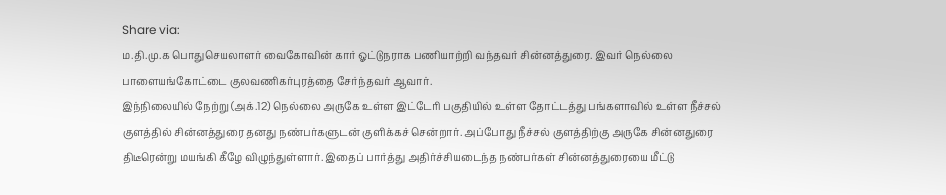Share via:
ம.தி.மு.க பொதுசெயலாளர் வைகோவின் கார் ஓட்டுநராக பணியாற்றி வந்தவர் சின்னத்துரை. இவர் நெல்லை பாளையங்கோட்டை குலவணிகர்புரத்தை சேர்ந்தவர் ஆவார்.
இந்நிலையில் நேற்று (அக்.12) நெல்லை அருகே உள்ள இட்டேரி பகுதியில் உள்ள தோட்டத்து பங்களாவில் உள்ள நீச்சல் குளத்தில் சின்னத்துரை தனது நண்பர்களுடன் குளிக்கச் சென்றார். அப்போது நீச்சல் குளத்திற்கு அருகே சின்னதுரை திடீரென்று மயங்கி கீழே விழுந்துள்ளார். இதைப் பார்த்து அதிர்ச்சியடைந்த நண்பர்கள் சின்னத்துரையை மீட்டு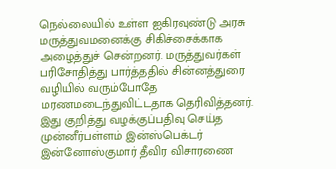நெல்லையில் உள்ள ஐகிரவுண்டு அரசு மருத்துவமனைக்கு சிகிச்சைக்காக அழைத்துச் சென்றனர். மருத்துவர்கள் பரிசோதித்து பார்த்ததில் சின்னத்துரை வழியில் வரும்போதே மரணமடைந்துவிட்டதாக தெரிவித்தனர்.
இது குறித்து வழக்குப்பதிவு செய்த முன்னீர்பள்ளம் இன்ஸ்பெக்டர் இன்னோஸ்குமார் தீவிர விசாரணை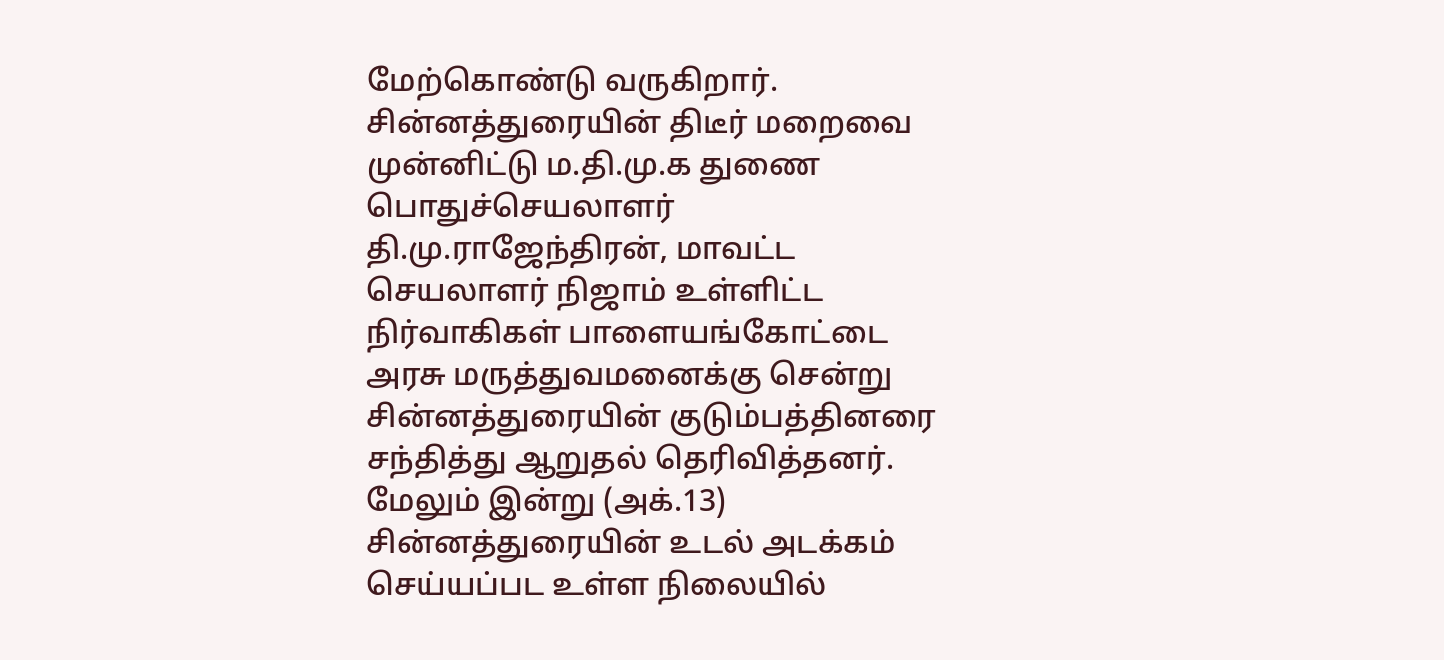மேற்கொண்டு வருகிறார்.
சின்னத்துரையின் திடீர் மறைவை முன்னிட்டு ம.தி.மு.க துணை பொதுச்செயலாளர் தி.மு.ராஜேந்திரன், மாவட்ட செயலாளர் நிஜாம் உள்ளிட்ட நிர்வாகிகள் பாளையங்கோட்டை அரசு மருத்துவமனைக்கு சென்று சின்னத்துரையின் குடும்பத்தினரை சந்தித்து ஆறுதல் தெரிவித்தனர். மேலும் இன்று (அக்.13) சின்னத்துரையின் உடல் அடக்கம் செய்யப்பட உள்ள நிலையில்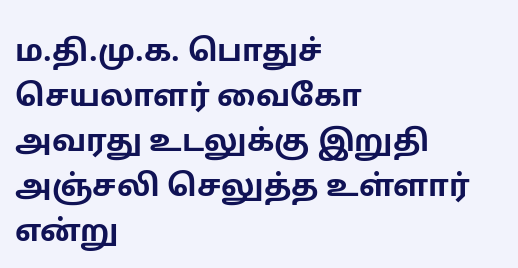ம.தி.மு.க. பொதுச் செயலாளர் வைகோ அவரது உடலுக்கு இறுதி அஞ்சலி செலுத்த உள்ளார் என்று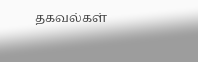தகவல்கள்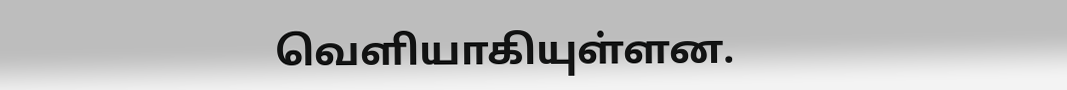வெளியாகியுள்ளன.